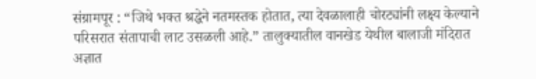संग्रामपूर : “जिथे भक्त श्रद्धेने नतमस्तक होतात, त्या देवळालाही चोरट्यांनी लक्ष्य केल्याने परिसरात संतापाची लाट उसळली आहे.” तालुक्यातील वानखेड येथील बालाजी मंदिरात अज्ञात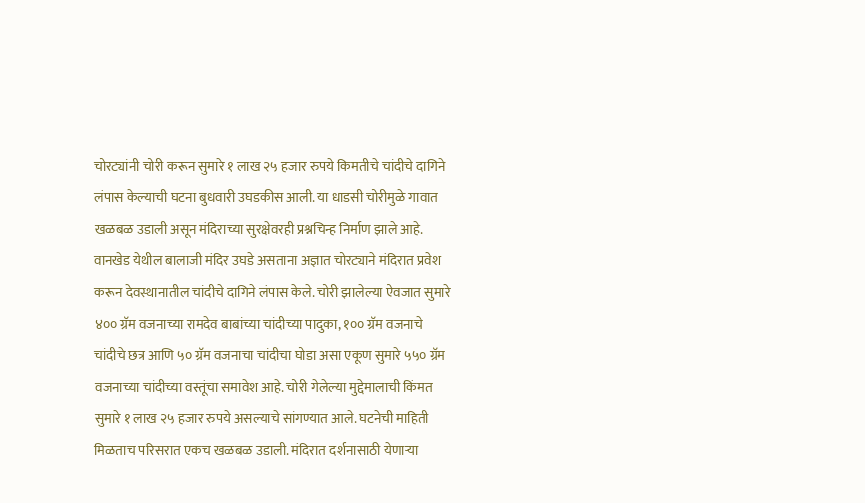चोरट्यांनी चोरी करून सुमारे १ लाख २५ हजार रुपये किमतीचे चांदीचे दागिने लंपास केल्याची घटना बुधवारी उघडकीस आली. या धाडसी चोरीमुळे गावात खळबळ उडाली असून मंदिराच्या सुरक्षेवरही प्रश्नचिन्ह निर्माण झाले आहे.
वानखेड येथील बालाजी मंदिर उघडे असताना अज्ञात चोरट्याने मंदिरात प्रवेश करून देवस्थानातील चांदीचे दागिने लंपास केले. चोरी झालेल्या ऐवजात सुमारे ४०० ग्रॅम वजनाच्या रामदेव बाबांच्या चांदीच्या पादुका, १०० ग्रॅम वजनाचे चांदीचे छत्र आणि ५० ग्रॅम वजनाचा चांदीचा घोडा असा एकूण सुमारे ५५० ग्रॅम वजनाच्या चांदीच्या वस्तूंचा समावेश आहे. चोरी गेलेल्या मुद्देमालाची किंमत सुमारे १ लाख २५ हजार रुपये असल्याचे सांगण्यात आले. घटनेची माहिती मिळताच परिसरात एकच खळबळ उडाली. मंदिरात दर्शनासाठी येणाऱ्या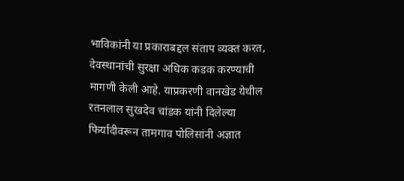भाविकांनी या प्रकाराबद्दल संताप व्यक्त करत, देवस्थानांची सुरक्षा अधिक कडक करण्याची मागणी केली आहे. याप्रकरणी वानखेड येथील रतनलाल सुखदेव चांडक यांनी दिलेल्या फिर्यादीवरून तामगाव पोलिसांनी अज्ञात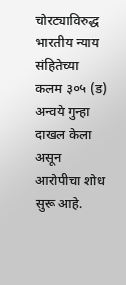चोरट्याविरुद्ध भारतीय न्याय संहितेच्या कलम ३०५ (ड) अन्वये गुन्हा दाखल केला असून आरोपीचा शोध सुरू आहे.